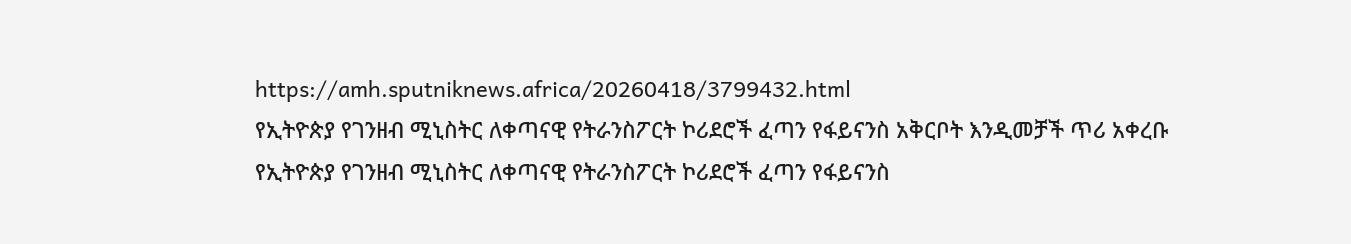https://amh.sputniknews.africa/20260418/3799432.html
የኢትዮጵያ የገንዘብ ሚኒስትር ለቀጣናዊ የትራንስፖርት ኮሪደሮች ፈጣን የፋይናንስ አቅርቦት እንዲመቻች ጥሪ አቀረቡ
የኢትዮጵያ የገንዘብ ሚኒስትር ለቀጣናዊ የትራንስፖርት ኮሪደሮች ፈጣን የፋይናንስ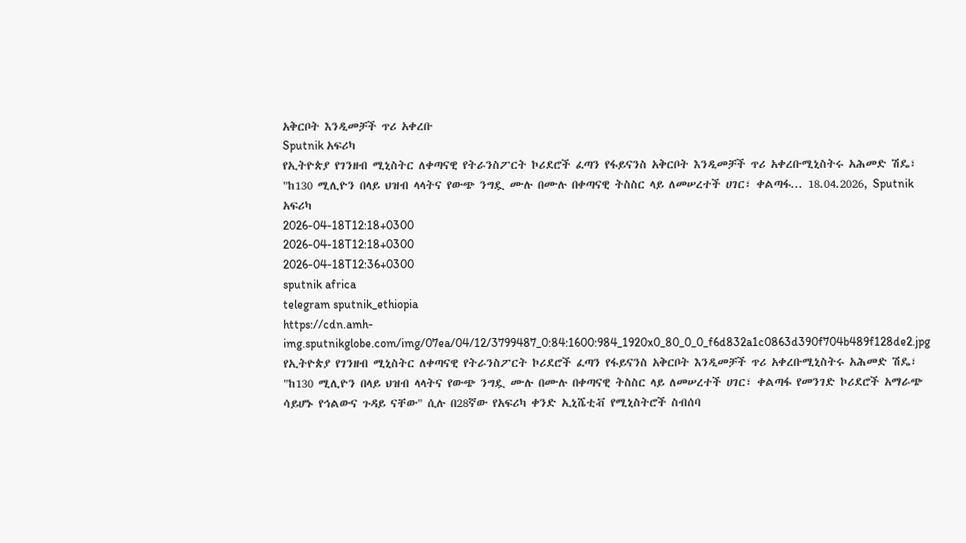አቅርቦት እንዲመቻች ጥሪ አቀረቡ
Sputnik አፍሪካ
የኢትዮጵያ የገንዘብ ሚኒስትር ለቀጣናዊ የትራንስፖርት ኮሪደሮች ፈጣን የፋይናንስ አቅርቦት እንዲመቻች ጥሪ አቀረቡሚኒስትሩ አሕመድ ሽዴ፣ "ከ130 ሚሊዮን በላይ ህዝብ ላላትና የውጭ ንግዷ ሙሉ በሙሉ በቀጣናዊ ትስስር ላይ ለመሠረተች ሀገር፣ ቀልጣፋ... 18.04.2026, Sputnik አፍሪካ
2026-04-18T12:18+0300
2026-04-18T12:18+0300
2026-04-18T12:36+0300
sputnik africa
telegram sputnik_ethiopia
https://cdn.amh-img.sputnikglobe.com/img/07ea/04/12/3799487_0:84:1600:984_1920x0_80_0_0_f6d832a1c0863d390f704b489f128de2.jpg
የኢትዮጵያ የገንዘብ ሚኒስትር ለቀጣናዊ የትራንስፖርት ኮሪደሮች ፈጣን የፋይናንስ አቅርቦት እንዲመቻች ጥሪ አቀረቡሚኒስትሩ አሕመድ ሽዴ፣ "ከ130 ሚሊዮን በላይ ህዝብ ላላትና የውጭ ንግዷ ሙሉ በሙሉ በቀጣናዊ ትስስር ላይ ለመሠረተች ሀገር፣ ቀልጣፋ የመንገድ ኮሪደሮች አማራጭ ሳይሆኑ የኅልውና ጉዳይ ናቸው" ሲሉ በ28ኛው የአፍሪካ ቀንድ ኢኒሼቲቭ የሚኒስትሮች ስብሰባ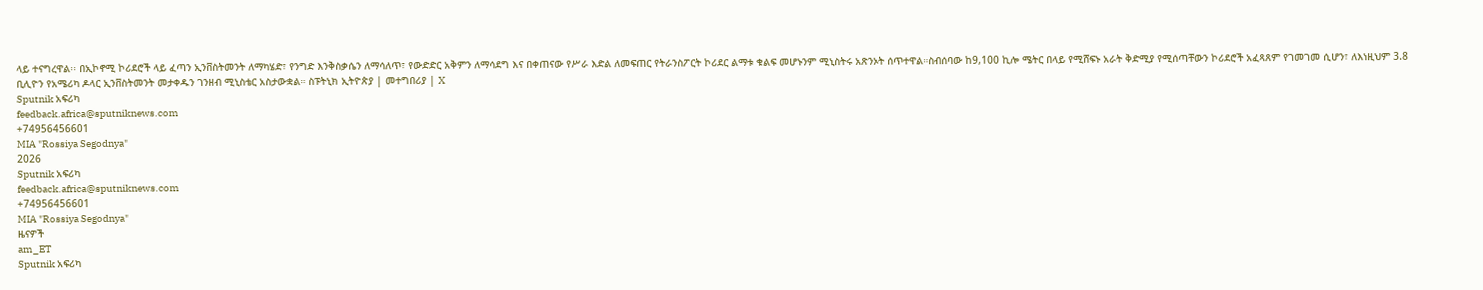ላይ ተናግረዋል፡፡ በኢኮኖሚ ኮሪደሮች ላይ ፈጣን ኢንቨስትመንት ለማካሄድ፣ የንግድ እንቅስቃሴን ለማሳለጥ፣ የውድድር አቅምን ለማሳደግ እና በቀጠናው የሥራ እድል ለመፍጠር የትራንስፖርት ኮሪደር ልማቱ ቁልፍ መሆኑንም ሚኒስትሩ አጽንኦት ሰጥተዋል።ስብሰባው ከ9,100 ኪሎ ሜትር በላይ የሚሸፍኑ አራት ቅድሚያ የሚሰጣቸውን ኮሪደሮች አፈጻጸም የገመገመ ሲሆን፣ ለእነዚህም 3.8 ቢሊዮን የአሜሪካ ዶላር ኢንቨስትመንት መታቀዱን ገንዘብ ሚኒስቴር አስታውቋል። ስፑትኒክ ኢትዮጵያ | መተግበሪያ | X
Sputnik አፍሪካ
feedback.africa@sputniknews.com
+74956456601
MIA "Rossiya Segodnya"
2026
Sputnik አፍሪካ
feedback.africa@sputniknews.com
+74956456601
MIA "Rossiya Segodnya"
ዜናዎች
am_ET
Sputnik አፍሪካ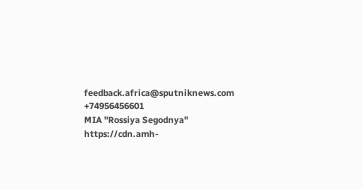feedback.africa@sputniknews.com
+74956456601
MIA "Rossiya Segodnya"
https://cdn.amh-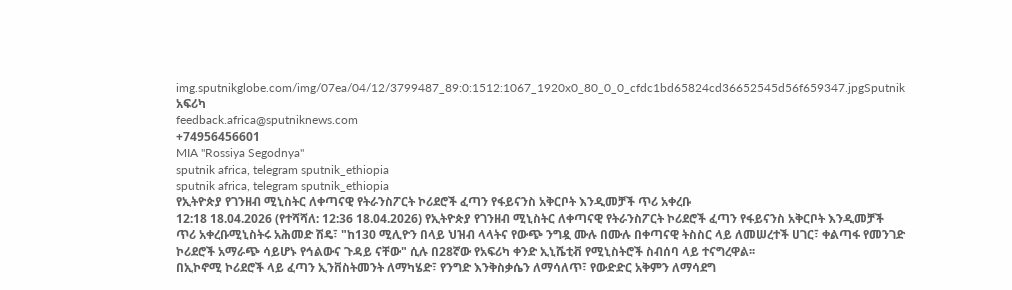img.sputnikglobe.com/img/07ea/04/12/3799487_89:0:1512:1067_1920x0_80_0_0_cfdc1bd65824cd36652545d56f659347.jpgSputnik አፍሪካ
feedback.africa@sputniknews.com
+74956456601
MIA "Rossiya Segodnya"
sputnik africa, telegram sputnik_ethiopia
sputnik africa, telegram sputnik_ethiopia
የኢትዮጵያ የገንዘብ ሚኒስትር ለቀጣናዊ የትራንስፖርት ኮሪደሮች ፈጣን የፋይናንስ አቅርቦት እንዲመቻች ጥሪ አቀረቡ
12:18 18.04.2026 (የተሻሻለ: 12:36 18.04.2026) የኢትዮጵያ የገንዘብ ሚኒስትር ለቀጣናዊ የትራንስፖርት ኮሪደሮች ፈጣን የፋይናንስ አቅርቦት እንዲመቻች ጥሪ አቀረቡሚኒስትሩ አሕመድ ሽዴ፣ "ከ130 ሚሊዮን በላይ ህዝብ ላላትና የውጭ ንግዷ ሙሉ በሙሉ በቀጣናዊ ትስስር ላይ ለመሠረተች ሀገር፣ ቀልጣፋ የመንገድ ኮሪደሮች አማራጭ ሳይሆኑ የኅልውና ጉዳይ ናቸው" ሲሉ በ28ኛው የአፍሪካ ቀንድ ኢኒሼቲቭ የሚኒስትሮች ስብሰባ ላይ ተናግረዋል፡፡
በኢኮኖሚ ኮሪደሮች ላይ ፈጣን ኢንቨስትመንት ለማካሄድ፣ የንግድ እንቅስቃሴን ለማሳለጥ፣ የውድድር አቅምን ለማሳደግ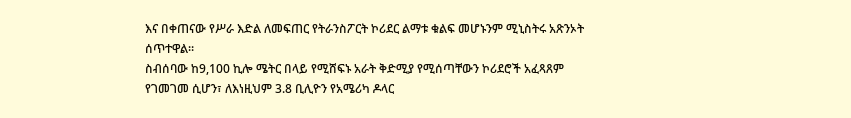እና በቀጠናው የሥራ እድል ለመፍጠር የትራንስፖርት ኮሪደር ልማቱ ቁልፍ መሆኑንም ሚኒስትሩ አጽንኦት ሰጥተዋል።
ስብሰባው ከ9,100 ኪሎ ሜትር በላይ የሚሸፍኑ አራት ቅድሚያ የሚሰጣቸውን ኮሪደሮች አፈጻጸም የገመገመ ሲሆን፣ ለእነዚህም 3.8 ቢሊዮን የአሜሪካ ዶላር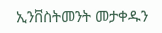ኢንቨስትመንት መታቀዱን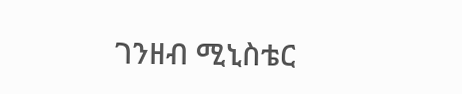ገንዘብ ሚኒስቴር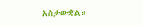አስታውቋል።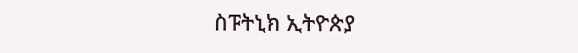ስፑትኒክ ኢትዮጵያ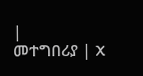|
መተግበሪያ | X